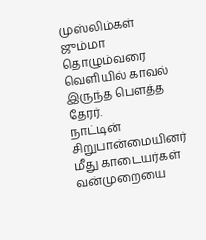முஸ்லிம்கள் ஜும்மா தொழும்வரை வெளியில் காவல் இருந்த பெளத்த தேரர்.
நாட்டின் சிறுபான்மையினர் மீது காடையர்கள் வன்முறையை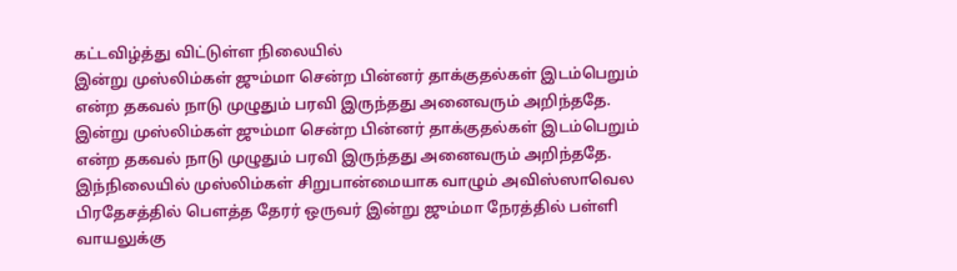கட்டவிழ்த்து விட்டுள்ள நிலையில்
இன்று முஸ்லிம்கள் ஜும்மா சென்ற பின்னர் தாக்குதல்கள் இடம்பெறும் என்ற தகவல் நாடு முழுதும் பரவி இருந்தது அனைவரும் அறிந்ததே.
இன்று முஸ்லிம்கள் ஜும்மா சென்ற பின்னர் தாக்குதல்கள் இடம்பெறும் என்ற தகவல் நாடு முழுதும் பரவி இருந்தது அனைவரும் அறிந்ததே.
இந்நிலையில் முஸ்லிம்கள் சிறுபான்மையாக வாழும் அவிஸ்ஸாவெல பிரதேசத்தில் பெளத்த தேரர் ஒருவர் இன்று ஜும்மா நேரத்தில் பள்ளி வாயலுக்கு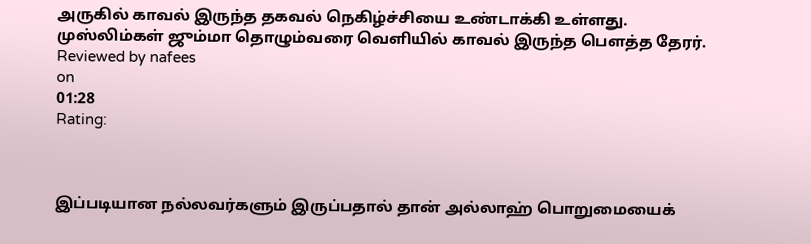அருகில் காவல் இருந்த தகவல் நெகிழ்ச்சியை உண்டாக்கி உள்ளது.
முஸ்லிம்கள் ஜும்மா தொழும்வரை வெளியில் காவல் இருந்த பெளத்த தேரர்.
Reviewed by nafees
on
01:28
Rating:



இப்படியான நல்லவர்களும் இருப்பதால் தான் அல்லாஹ் பொறுமையைக்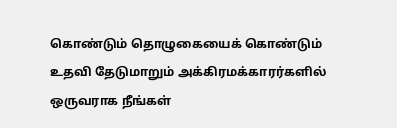கொண்டும் தொழுகையைக் கொண்டும் உதவி தேடுமாறும் அக்கிரமக்காரர்களில் ஒருவராக நீங்கள்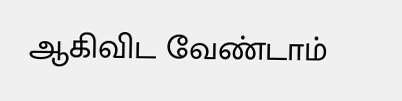ஆகிவிட வேண்டாம்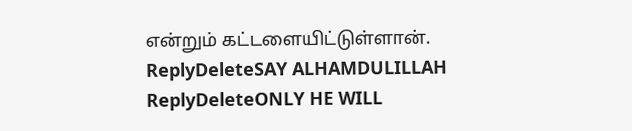என்றும் கட்டளையிட்டுள்ளான்.
ReplyDeleteSAY ALHAMDULILLAH
ReplyDeleteONLY HE WILL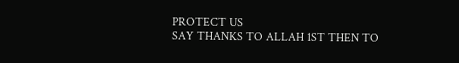PROTECT US
SAY THANKS TO ALLAH 1ST THEN TO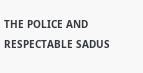THE POLICE AND RESPECTABLE SADUS